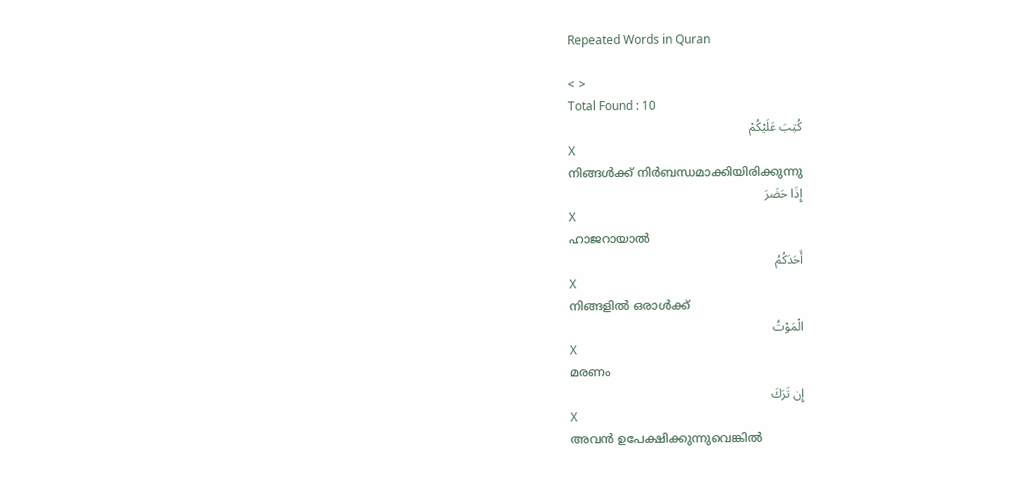Repeated Words in Quran

< >
Total Found : 10
كُتِبَ عَلَيْكُمْ
X
നിങ്ങള്‍ക്ക് നിര്‍ബന്ധമാക്കിയിരിക്കുന്നു
إِذَا حَضَرَ
X
ഹാജറായാല്‍
أَحَدَكُمُ
X
നിങ്ങളില്‍ ഒരാള്‍ക്ക്
الْمَوْتُ
X
മരണം
إِن تَرَكَ
X
അവന്‍ ഉപേക്ഷിക്കുന്നുവെങ്കില്‍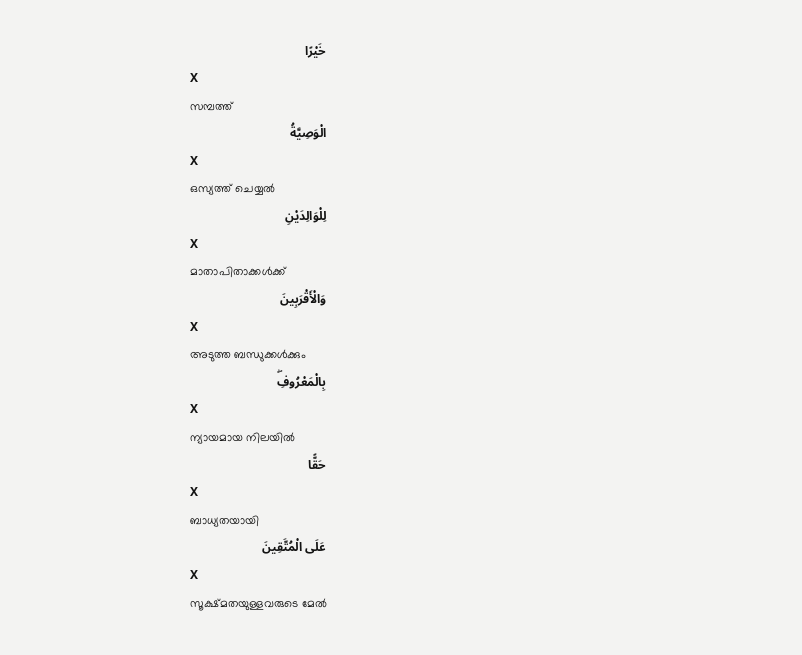خَيْرًا
X
സമ്പത്ത്
الْوَصِيَّةُ
X
ഒസ്യത്ത് ചെയ്യല്‍
لِلْوَالِدَيْنِ
X
മാതാപിതാക്കള്‍ക്ക്
وَالْأَقْرَبِينَ
X
അടുത്ത ബന്ധുക്കള്‍ക്കും
بِالْمَعْرُوفِۖ
X
ന്യായമായ നിലയില്‍
حَقًّا
X
ബാധ്യതയായി
عَلَى الْمُتَّقِينَ
X
സൂക്ഷ്മതയുള്ളവരുടെ മേല്‍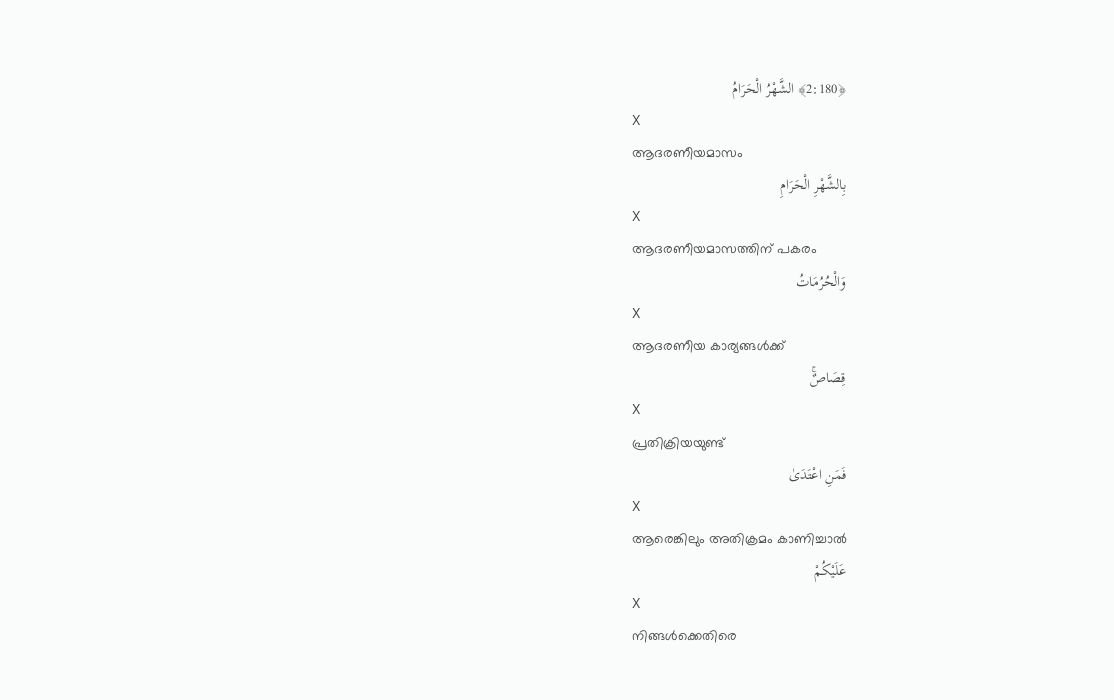﴿2:180﴾ الشَّهْرُ الْحَرَامُ
X
ആദരണീയമാസം
بِالشَّهْرِ الْحَرَامِ
X
ആദരണീയമാസത്തിന് പകരം
وَالْحُرُمَاتُ
X
ആദരണീയ കാര്യങ്ങള്‍ക്ക്
قِصَاصٌۚ
X
പ്രതിക്രിയയുണ്ട്
فَمَنِ اعْتَدَىٰ
X
ആരെങ്കിലും അതിക്രമം കാണിച്ചാല്‍
عَلَيْكُمْ
X
നിങ്ങള്‍ക്കെതിരെ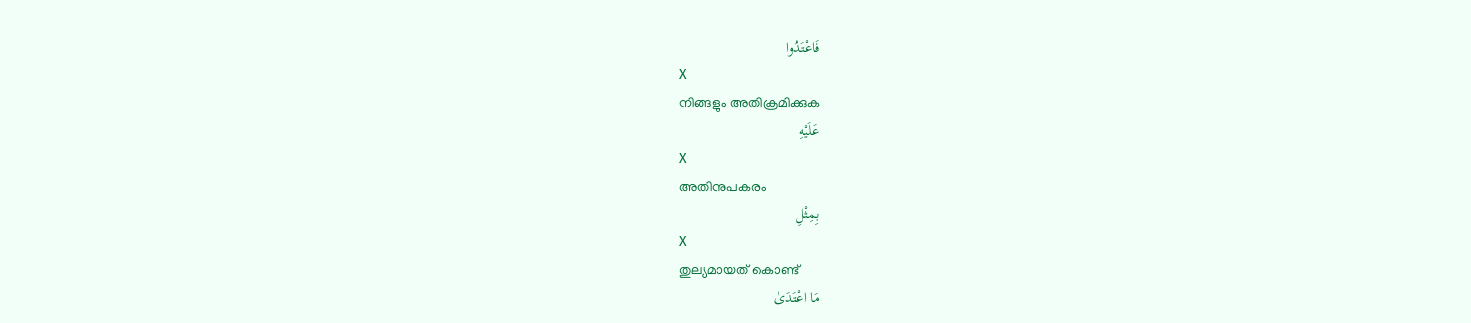فَاعْتَدُوا
X
നിങ്ങളും അതിക്രമിക്കുക
عَلَيْهِ
X
അതിനുപകരം
بِمِثْلِ
X
തുല്യമായത് കൊണ്ട്
مَا اعْتَدَىٰ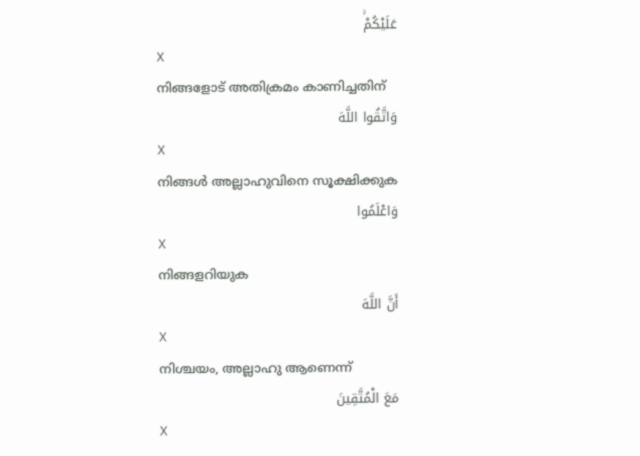عَلَيْكُمْۚ
X
നിങ്ങളോട് അതിക്രമം കാണിച്ചതിന്
وَاتَّقُوا اللَّهَ
X
നിങ്ങള്‍ അല്ലാഹുവിനെ സൂക്ഷിക്കുക
وَاعْلَمُوا
X
നിങ്ങളറിയുക
أَنَّ اللَّهَ
X
നിശ്ചയം, അല്ലാഹു ആണെന്ന്
مَعَ الْمُتَّقِينَ
X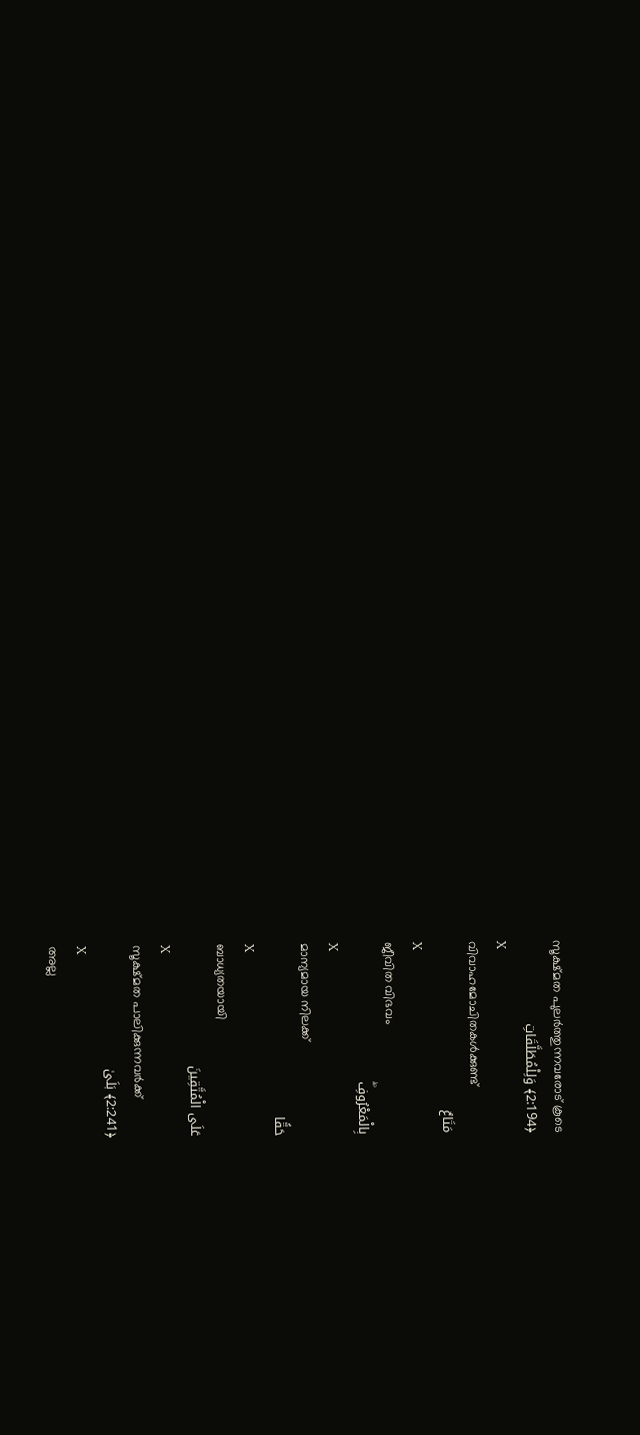സൂക്ഷ്മത പുലര്‍ത്തുന്നവരോട് കൂടെ
﴿2:194﴾ وَلِلْمُطَلَّقَاتِ
X
വിവാഹമോചിതകള്‍ക്കുണ്ട്
مَتَاعٌ
X
ജീവിത വിഭവം
بِالْمَعْرُوفِۖ
X
മാന്യമായ നിലക്ക്
حَقًّا
X
ബാധ്യതയായി
عَلَى الْمُتَّقِينَ
X
സൂക്ഷ്മത പാലിക്കുന്നവര്‍ക്ക്
﴿2:241﴾ بَلَىٰ
X
അല്ല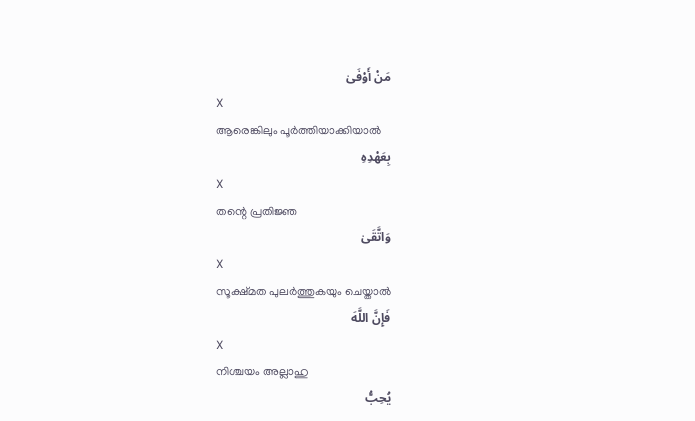مَنْ أَوْفَىٰ
X
ആരെങ്കിലും പൂര്‍ത്തിയാക്കിയാല്‍
بِعَهْدِهِ
X
തന്റെ പ്രതിജ്ഞ
وَاتَّقَىٰ
X
സൂക്ഷ്മത പുലര്‍ത്തുകയും ചെയ്താല്‍
فَإِنَّ اللَّهَ
X
നിശ്ചയം അല്ലാഹു
يُحِبُّ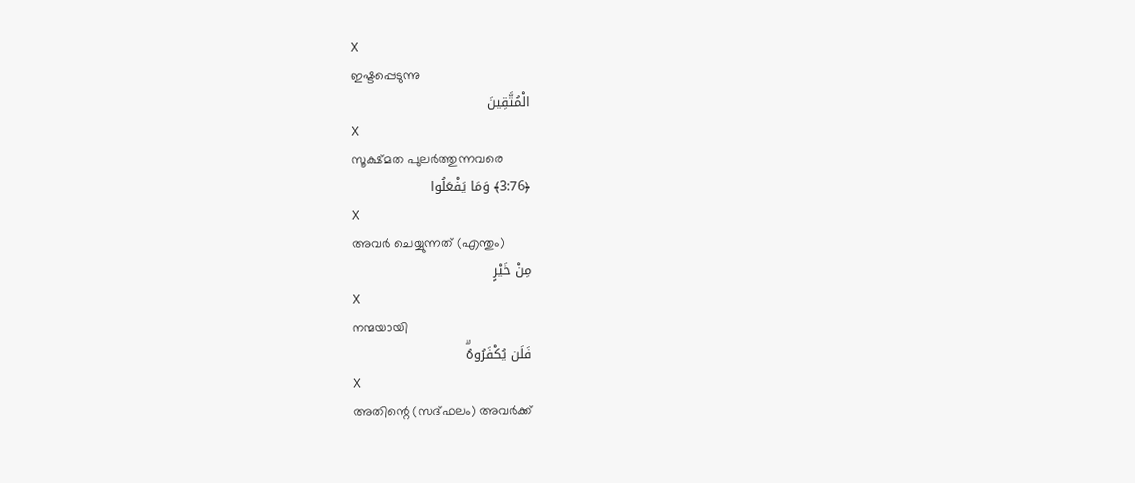X
ഇഷ്ടപ്പെടുന്നു
الْمُتَّقِينَ
X
സൂക്ഷ്മത പുലര്‍ത്തുന്നവരെ
﴿3:76﴾ وَمَا يَفْعَلُوا
X
അവര്‍ ചെയ്യുന്നത് (എന്തും)
مِنْ خَيْرٍ
X
നന്മയായി
فَلَن يُكْفَرُوهُۗ
X
അതിന്റെ (സദ്ഫലം) അവര്‍ക്ക്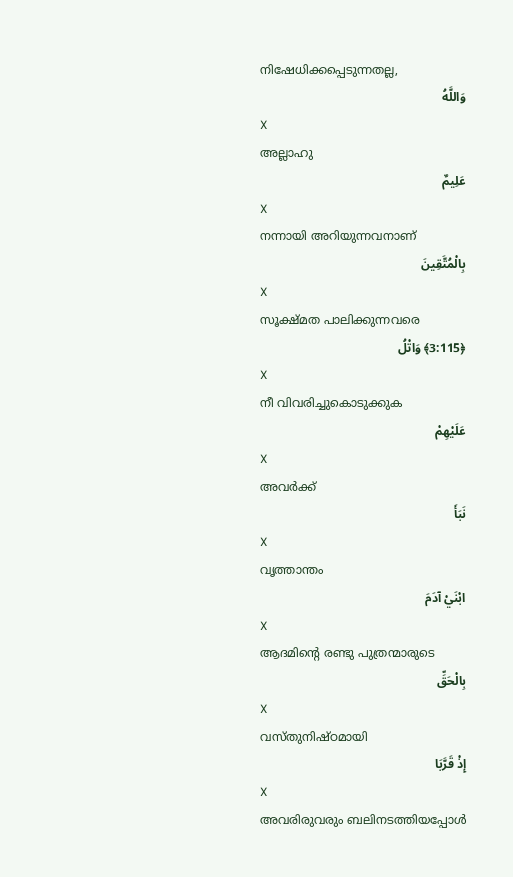നിഷേധിക്കപ്പെടുന്നതല്ല,
وَاللَّهُ
X
അല്ലാഹു
عَلِيمٌ
X
നന്നായി അറിയുന്നവനാണ്
بِالْمُتَّقِينَ
X
സൂക്ഷ്മത പാലിക്കുന്നവരെ
﴿3:115﴾ وَاتْلُ
X
നീ വിവരിച്ചുകൊടുക്കുക
عَلَيْهِمْ
X
അവര്‍ക്ക്
نَبَأَ
X
വൃത്താന്തം
ابْنَيْ آدَمَ
X
ആദമിന്റെ രണ്ടു പുത്രന്മാരുടെ
بِالْحَقِّ
X
വസ്തുനിഷ്ഠമായി
إِذْ قَرَّبَا
X
അവരിരുവരും ബലിനടത്തിയപ്പോള്‍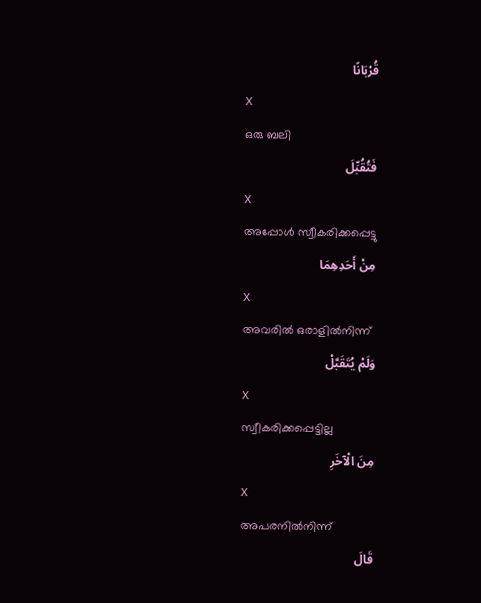قُرْبَانًا
X
ഒരു ബലി
فَتُقُبِّلَ
X
അപ്പോള്‍ സ്വീകരിക്കപ്പെട്ടു
مِنْ أَحَدِهِمَا
X
അവരില്‍ ഒരാളില്‍നിന്ന്
وَلَمْ يُتَقَبَّلْ
X
സ്വീകരിക്കപ്പെട്ടില്ല
مِنَ الْآخَرِ
X
അപരനില്‍നിന്ന്
قَالَ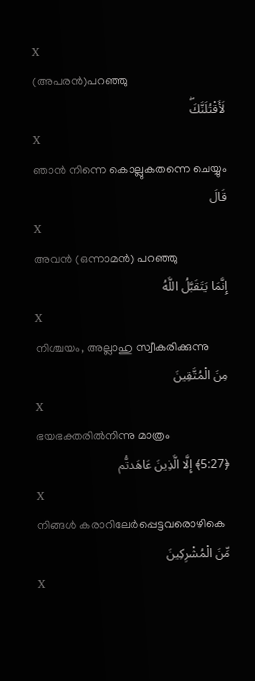X
(അപരന്‍)പറഞ്ഞു
لَأَقْتُلَنَّكَۖ
X
ഞാന്‍ നിന്നെ കൊല്ലുകതന്നെ ചെയ്യും
قَالَ
X
അവന്‍ (ഒന്നാമന്‍) പറഞ്ഞു
إِنَّمَا يَتَقَبَّلُ اللَّهُ
X
നിശ്ചയം, അല്ലാഹു സ്വീകരിക്കുന്നു
مِنَ الْمُتَّقِينَ
X
ഭയഭക്തരില്‍നിന്നു മാത്രം
﴿5:27﴾ إِلَّا الَّذِينَ عَاهَدتُّم
X
നിങ്ങള്‍ കരാറിലേര്‍പ്പെട്ടവരൊഴികെ
مِّنَ الْمُشْرِكِينَ
X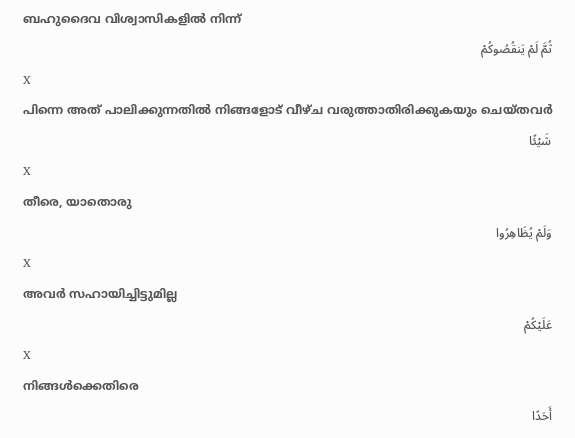ബഹുദൈവ വിശ്വാസികളില്‍ നിന്ന്
ثُمَّ لَمْ يَنقُصُوكُمْ
X
പിന്നെ അത് പാലിക്കുന്നതില്‍ നിങ്ങളോട് വീഴ്ച വരുത്താതിരിക്കുകയും ചെയ്തവര്‍
شَيْئًا
X
തീരെ, യാതൊരു
وَلَمْ يُظَاهِرُوا
X
അവര്‍ സഹായിച്ചിട്ടുമില്ല
عَلَيْكُمْ
X
നിങ്ങള്‍ക്കെതിരെ
أَحَدًا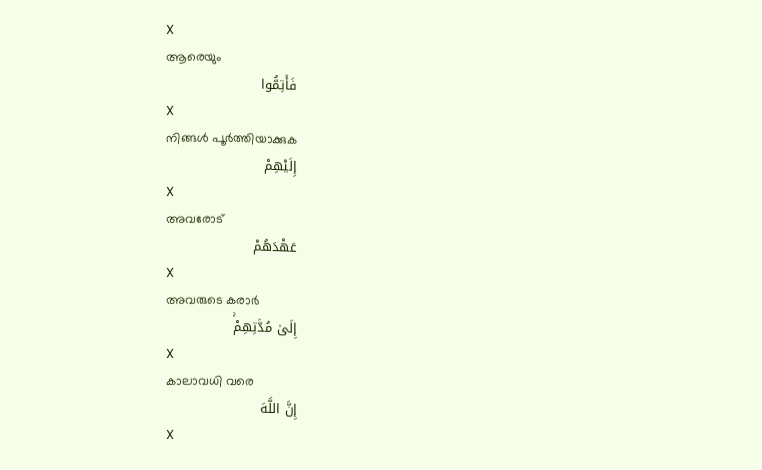X
ആരെയും
فَأَتِمُّوا
X
നിങ്ങള്‍ പൂര്‍ത്തിയാക്കുക
إِلَيْهِمْ
X
അവരോട്
عَهْدَهُمْ
X
അവരുടെ കരാര്‍
إِلَىٰ مُدَّتِهِمْۚ
X
കാലാവധി വരെ
إِنَّ اللَّهَ
X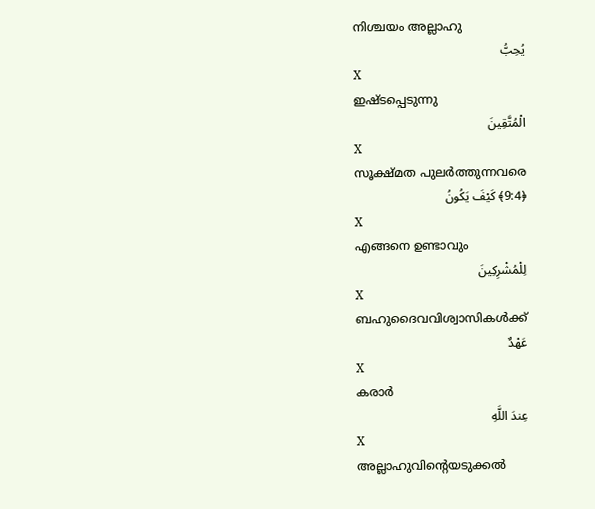നിശ്ചയം അല്ലാഹു
يُحِبُّ
X
ഇഷ്ടപ്പെടുന്നു
الْمُتَّقِينَ
X
സൂക്ഷ്മത പുലര്‍ത്തുന്നവരെ
﴿9:4﴾ كَيْفَ يَكُونُ
X
എങ്ങനെ ഉണ്ടാവും
لِلْمُشْرِكِينَ
X
ബഹുദൈവവിശ്വാസികള്‍ക്ക്
عَهْدٌ
X
കരാര്‍
عِندَ اللَّهِ
X
അല്ലാഹുവിന്റെയടുക്കല്‍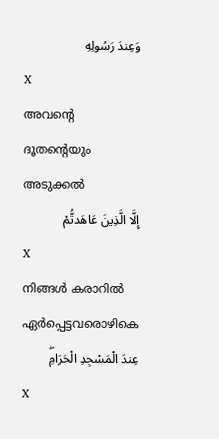وَعِندَ رَسُولِهِ
X
അവന്റെ ദൂതന്റെയും അടുക്കല്‍
إِلَّا الَّذِينَ عَاهَدتُّمْ
X
നിങ്ങള്‍ കരാറില്‍ ഏര്‍പ്പെട്ടവരൊഴികെ
عِندَ الْمَسْجِدِ الْحَرَامِۖ
X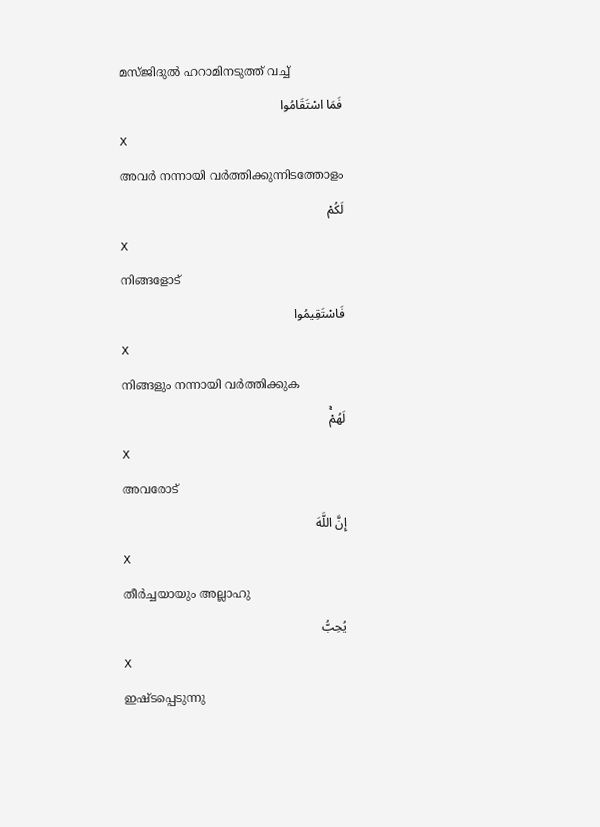മസ്ജിദുല്‍ ഹറാമിനടുത്ത് വച്ച്
فَمَا اسْتَقَامُوا
X
അവര്‍ നന്നായി വര്‍ത്തിക്കുന്നിടത്തോളം
لَكُمْ
X
നിങ്ങളോട്
فَاسْتَقِيمُوا
X
നിങ്ങളും നന്നായി വര്‍ത്തിക്കുക
لَهُمْۚ
X
അവരോട്
إِنَّ اللَّهَ
X
തീര്‍ച്ചയായും അല്ലാഹു
يُحِبُّ
X
ഇഷ്ടപ്പെടുന്നു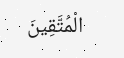الْمُتَّقِينَ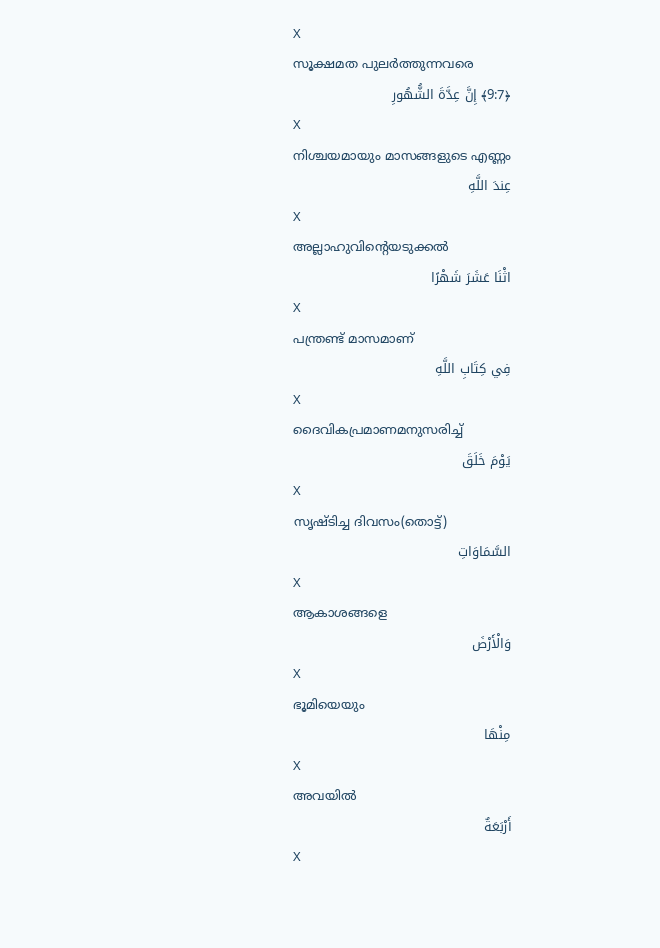X
സൂക്ഷമത പുലര്‍ത്തുന്നവരെ
﴿9:7﴾ إِنَّ عِدَّةَ الشُّهُورِ
X
നിശ്ചയമായും മാസങ്ങളുടെ എണ്ണം
عِندَ اللَّهِ
X
അല്ലാഹുവിന്റെയടുക്കല്‍
اثْنَا عَشَرَ شَهْرًا
X
പന്ത്രണ്ട് മാസമാണ്
فِي كِتَابِ اللَّهِ
X
ദൈവികപ്രമാണമനുസരിച്ച്
يَوْمَ خَلَقَ
X
സൃഷ്ടിച്ച ദിവസം(തൊട്ട്)
السَّمَاوَاتِ
X
ആകാശങ്ങളെ
وَالْأَرْضَ
X
ഭൂമിയെയും
مِنْهَا
X
അവയില്‍
أَرْبَعَةٌ
X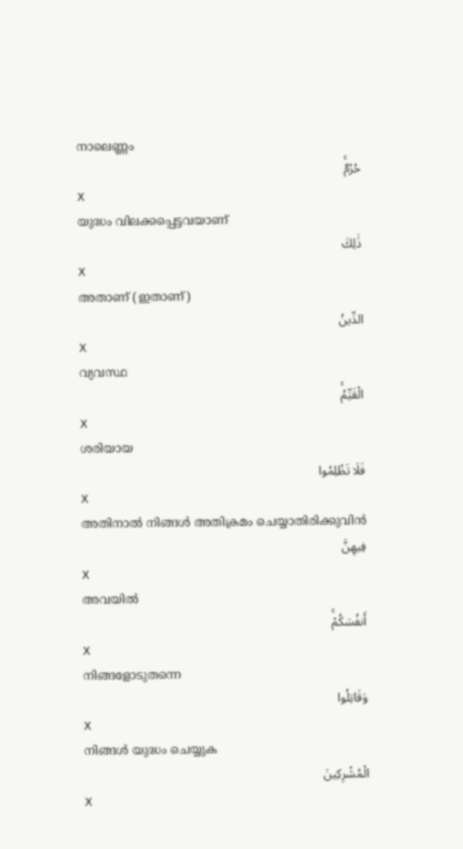നാലെണ്ണം
حُرُمٌۚ
X
യുദ്ധം വിലക്കപ്പെട്ടവയാണ്
ذَٰلِكَ
X
അതാണ് (ഇതാണ്)
الدِّينُ
X
വ്യവസ്ഥ
الْقَيِّمُۚ
X
ശരിയായ
فَلَا تَظْلِمُوا
X
അതിനാല്‍ നിങ്ങള്‍ അതിക്രമം ചെയ്യാതിരിക്കുവിന്‍
فِيهِنَّ
X
അവയില്‍
أَنفُسَكُمْۚ
X
നിങ്ങളോടുതന്നെ
وَقَاتِلُوا
X
നിങ്ങള്‍ യുദ്ധം ചെയ്യുക
الْمُشْرِكِينَ
X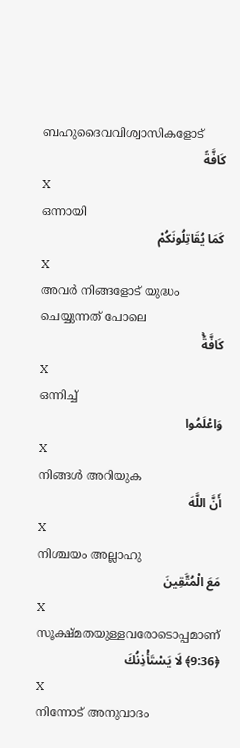ബഹുദൈവവിശ്വാസികളോട്
كَافَّةً
X
ഒന്നായി
كَمَا يُقَاتِلُونَكُمْ
X
അവര്‍ നിങ്ങളോട് യുദ്ധം ചെയ്യുന്നത് പോലെ
كَافَّةًۚ
X
ഒന്നിച്ച്
وَاعْلَمُوا
X
നിങ്ങള്‍ അറിയുക
أَنَّ اللَّهَ
X
നിശ്ചയം അല്ലാഹു
مَعَ الْمُتَّقِينَ
X
സൂക്ഷ്മതയുള്ളവരോടൊപ്പമാണ്
﴿9:36﴾ لَا يَسْتَأْذِنُكَ
X
നിന്നോട് അനുവാദം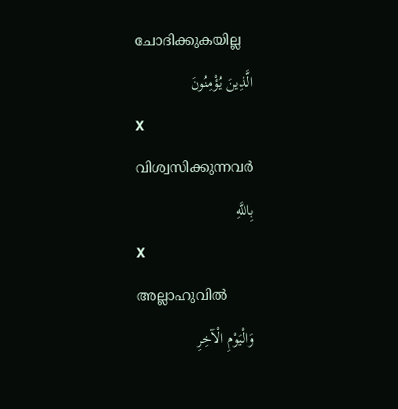ചോദിക്കുകയില്ല
الَّذِينَ يُؤْمِنُونَ
X
വിശ്വസിക്കുന്നവര്‍
بِاللَّهِ
X
അല്ലാഹുവില്‍
وَالْيَوْمِ الْآخِرِ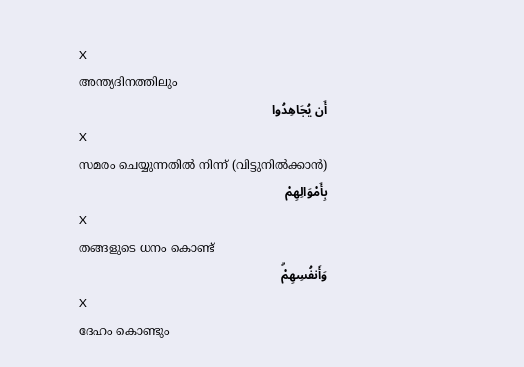X
അന്ത്യദിനത്തിലും
أَن يُجَاهِدُوا
X
സമരം ചെയ്യുന്നതില്‍ നിന്ന് (വിട്ടുനില്‍ക്കാന്‍)
بِأَمْوَالِهِمْ
X
തങ്ങളുടെ ധനം കൊണ്ട്
وَأَنفُسِهِمْۗ
X
ദേഹം കൊണ്ടും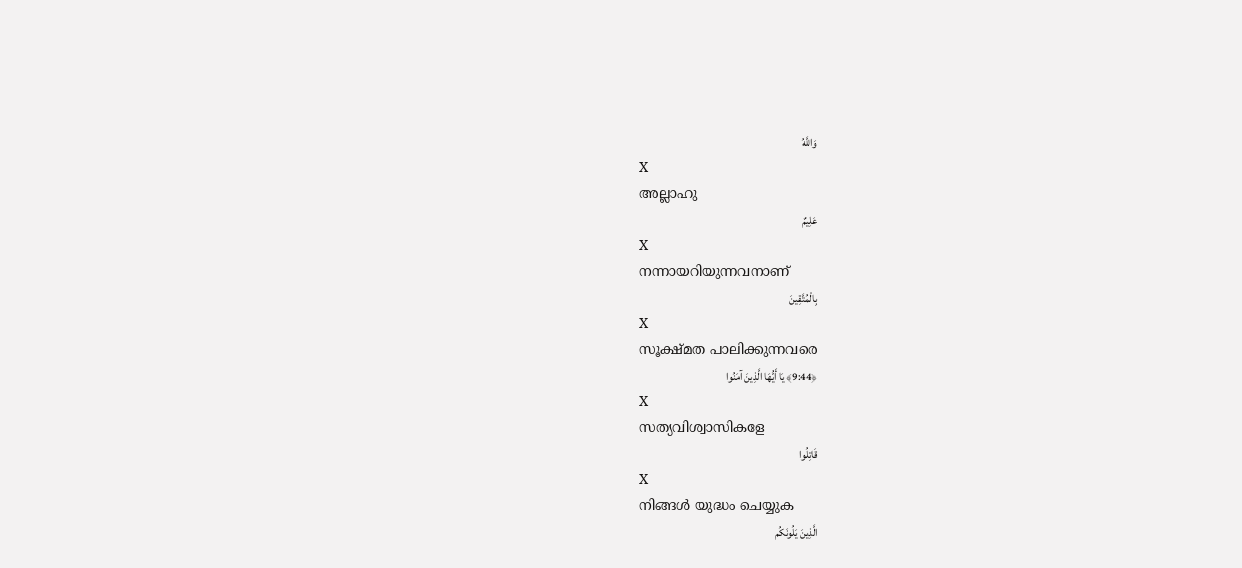وَاللَّهُ
X
അല്ലാഹു
عَلِيمٌ
X
നന്നായറിയുന്നവനാണ്
بِالْمُتَّقِينَ
X
സൂക്ഷ്മത പാലിക്കുന്നവരെ
﴿9:44﴾ يَا أَيُّهَا الَّذِينَ آمَنُوا
X
സത്യവിശ്വാസികളേ
قَاتِلُوا
X
നിങ്ങള്‍ യുദ്ധം ചെയ്യുക
الَّذِينَ يَلُونَكُم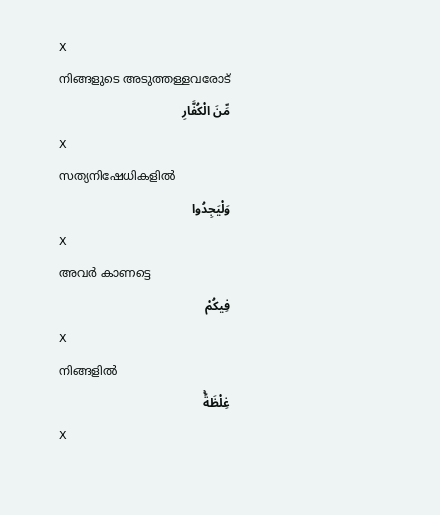X
നിങ്ങളുടെ അടുത്തള്ളവരോട്
مِّنَ الْكُفَّارِ
X
സത്യനിഷേധികളില്‍
وَلْيَجِدُوا
X
അവര്‍ കാണട്ടെ
فِيكُمْ
X
നിങ്ങളില്‍
غِلْظَةًۚ
X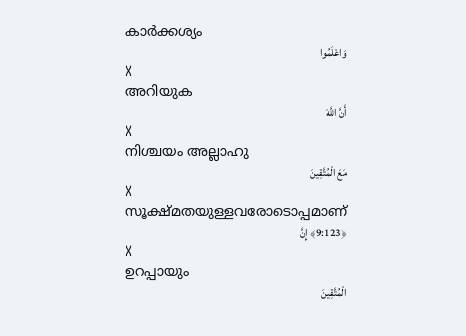കാര്‍ക്കശ്യം
وَاعْلَمُوا
X
അറിയുക
أَنَّ اللَّهَ
X
നിശ്ചയം അല്ലാഹു
مَعَ الْمُتَّقِينَ
X
സൂക്ഷ്മതയുള്ളവരോടൊപ്പമാണ്
﴿9:123﴾ إِنَّ
X
ഉറപ്പായും
الْمُتَّقِينَ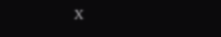X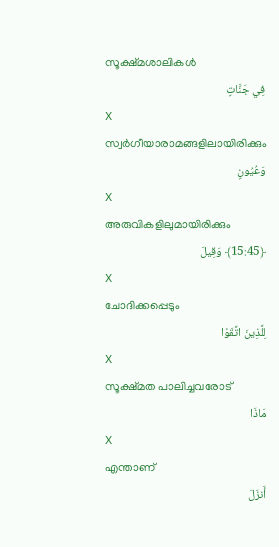സൂക്ഷ്മശാലികള്‍
فِي جَنَّاتٍ
X
സ്വര്‍ഗീയാരാമങ്ങളിലായിരിക്കും
وَعُيُونٍ
X
അരുവികളിലുമായിരിക്കും
﴿15:45﴾ وَقِيلَ
X
ചോദിക്കപ്പെടും
لِلَّذِينَ اتَّقَوْا
X
സൂക്ഷ്മത പാലിച്ചവരോട്
مَاذَا
X
എന്താണ്
أَنزَلَ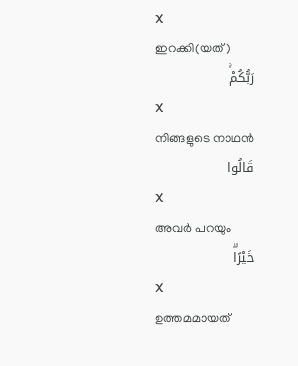X
ഇറക്കി(യത്)
رَبُّكُمْۚ
X
നിങ്ങളുടെ നാഥന്‍
قَالُوا
X
അവര്‍ പറയും
خَيْرًاۗ
X
ഉത്തമമായത്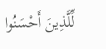لِّلَّذِينَ أَحْسَنُوا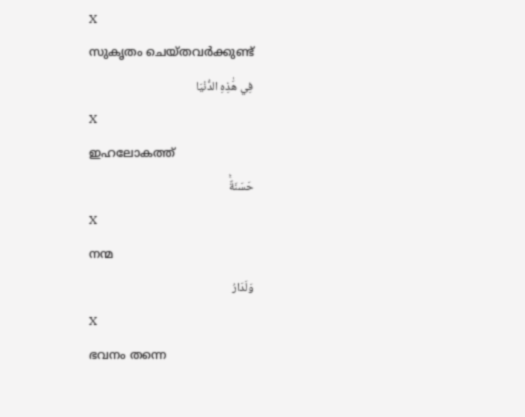X
സുകൃതം ചെയ്തവര്‍ക്കുണ്ട്
فِي هَٰذِهِ الدُّنْيَا
X
ഇഹലോകത്ത്
حَسَنَةٌۚ
X
നന്മ
وَلَدَارُ
X
ഭവനം തന്നെ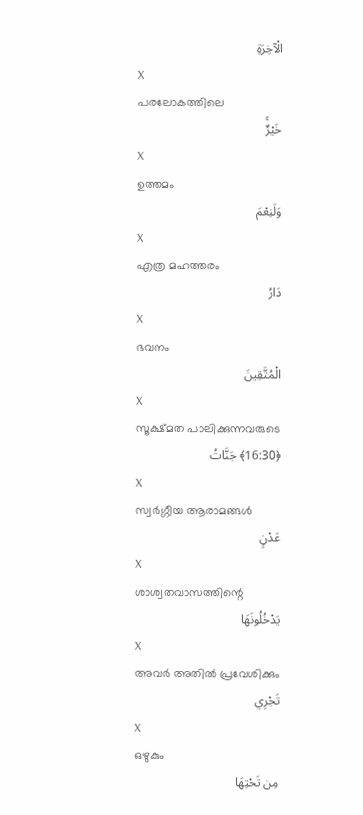الْآخِرَةِ
X
പരലോകത്തിലെ
خَيْرٌۚ
X
ഉത്തമം
وَلَنِعْمَ
X
എത്ര മഹത്തരം
دَارُ
X
ഭവനം
الْمُتَّقِينَ
X
സൂക്ഷ്മത പാലിക്കുന്നവരുടെ
﴿16:30﴾ جَنَّاتُ
X
സ്വര്‍ഗ്ഗീയ ആരാമങ്ങള്‍
عَدْنٍ
X
ശാശ്വതവാസത്തിന്റെ
يَدْخُلُونَهَا
X
അവര്‍ അതില്‍ പ്രവേശിക്കും
تَجْرِي
X
ഒഴുകും
مِن تَحْتِهَا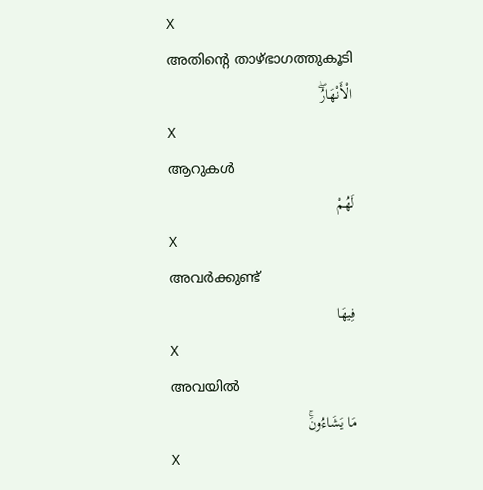X
അതിന്റെ താഴ്ഭാഗത്തുകൂടി
الْأَنْهَارُۖ
X
ആറുകള്‍
لَهُمْ
X
അവര്‍ക്കുണ്ട്
فِيهَا
X
അവയില്‍
مَا يَشَاءُونَۚ
X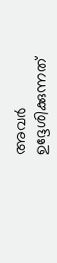അവര്‍ ഉദ്ദേശിക്കുന്നത്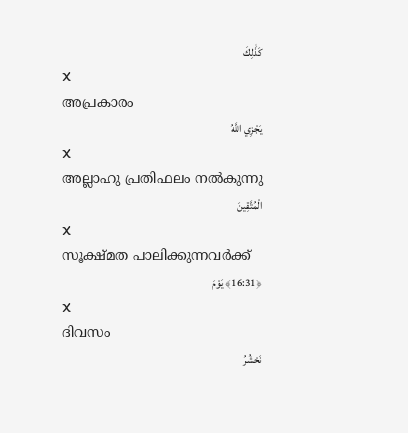كَذَٰلِكَ
X
അപ്രകാരം
يَجْزِي اللَّهُ
X
അല്ലാഹു പ്രതിഫലം നല്‍കുന്നു
الْمُتَّقِينَ
X
സൂക്ഷ്മത പാലിക്കുന്നവര്‍ക്ക്
﴿16:31﴾ يَوْمَ
X
ദിവസം
نَحْشُرُ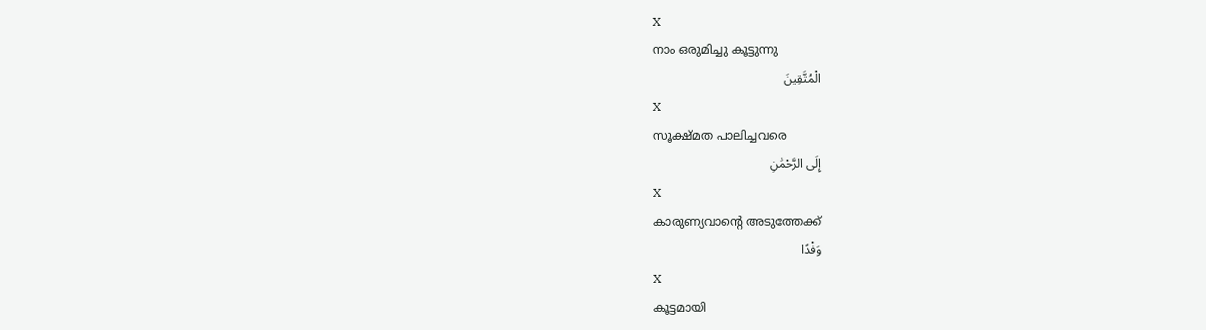X
നാം ഒരുമിച്ചു കൂട്ടുന്നു
الْمُتَّقِينَ
X
സൂക്ഷ്മത പാലിച്ചവരെ
إِلَى الرَّحْمَٰنِ
X
കാരുണ്യവാന്റെ അടുത്തേക്ക്
وَفْدًا
X
കൂട്ടമായി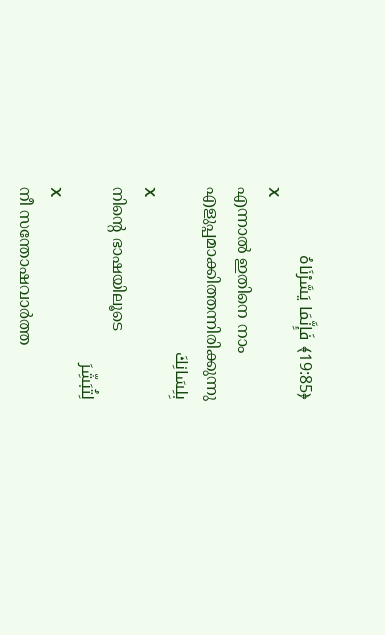﴿19:85﴾ فَإِنَّمَا يَسَّرْنَاهُ
X
എന്നാല്‍ ഇതിനെ നാം എളുപ്പമാക്കിത്തന്നിരിക്കുന്നു
بِلِسَانِكَ
X
നിന്റെ ഭാഷയിലൂടെ
لِتُبَشِّرَ
X
നീ സന്തോഷവാര്‍ത്ത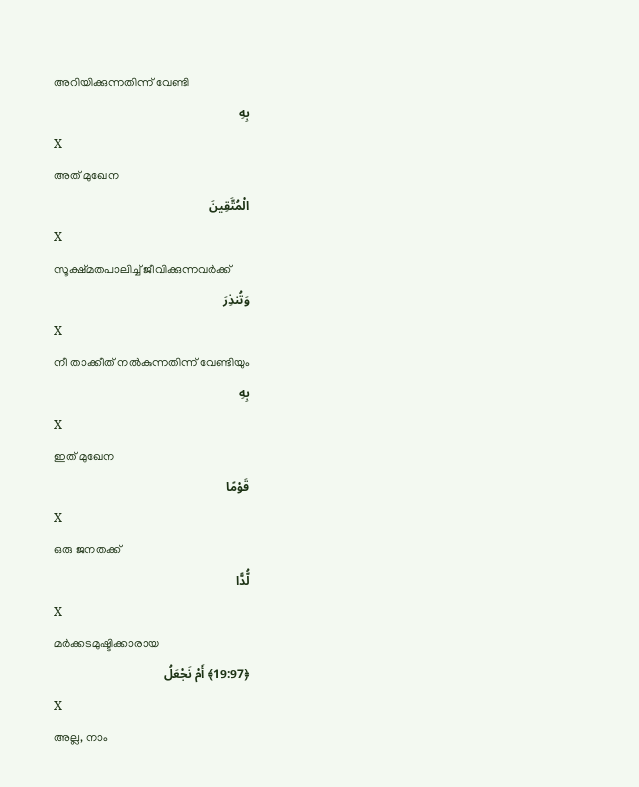അറിയിക്കുന്നതിന്ന് വേണ്ടി
بِهِ
X
അത് മുഖേന
الْمُتَّقِينَ
X
സൂക്ഷ്മതപാലിച്ച് ജീവിക്കുന്നവര്‍ക്ക്
وَتُنذِرَ
X
നീ താക്കീത് നല്‍കുന്നതിന്ന് വേണ്ടിയും
بِهِ
X
ഇത് മുഖേന
قَوْمًا
X
ഒരു ജനതക്ക്
لُّدًّا
X
മര്‍ക്കടമുഷ്ടിക്കാരായ
﴿19:97﴾ أَمْ نَجْعَلُ
X
അല്ല, നാം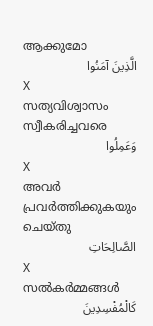ആക്കുമോ
الَّذِينَ آمَنُوا
X
സത്യവിശ്വാസം സ്വീകരിച്ചവരെ
وَعَمِلُوا
X
അവര്‍ പ്രവര്‍ത്തിക്കുകയും ചെയ്തു
الصَّالِحَاتِ
X
സല്‍കര്‍മ്മങ്ങള്‍
كَالْمُفْسِدِينَ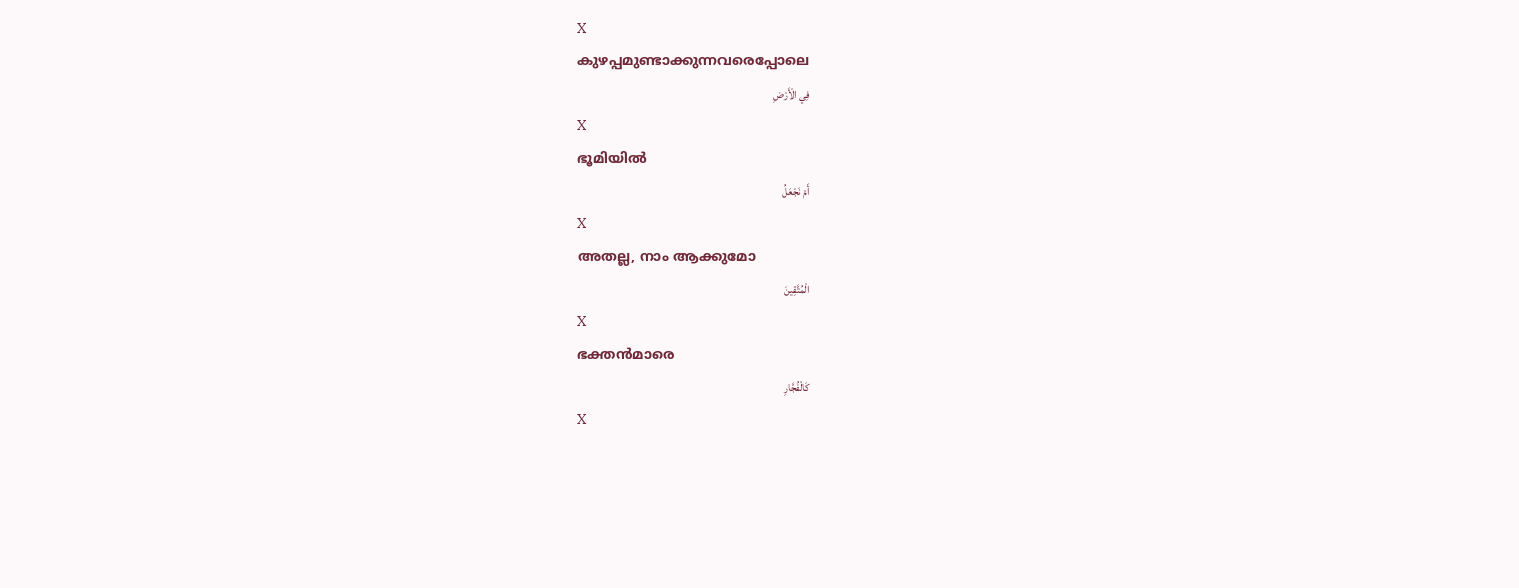X
കുഴപ്പമുണ്ടാക്കുന്നവരെപ്പോലെ
فِي الْأَرْضِ
X
ഭൂമിയില്‍
أَمْ نَجْعَلُ
X
അതല്ല, നാം ആക്കുമോ
الْمُتَّقِينَ
X
ഭക്തന്‍മാരെ
كَالْفُجَّارِ
X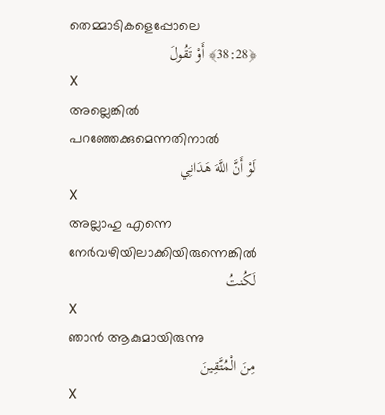തെമ്മാടികളെപ്പോലെ
﴿38:28﴾ أَوْ تَقُولَ
X
അല്ലെങ്കില്‍ പറഞ്ഞേക്കുമെന്നതിനാല്‍
لَوْ أَنَّ اللَّهَ هَدَانِي
X
അല്ലാഹു എന്നെ നേര്‍വഴിയിലാക്കിയിരുന്നെങ്കില്‍
لَكُنتُ
X
ഞാന്‍ ആകുമായിരുന്നു
مِنَ الْمُتَّقِينَ
X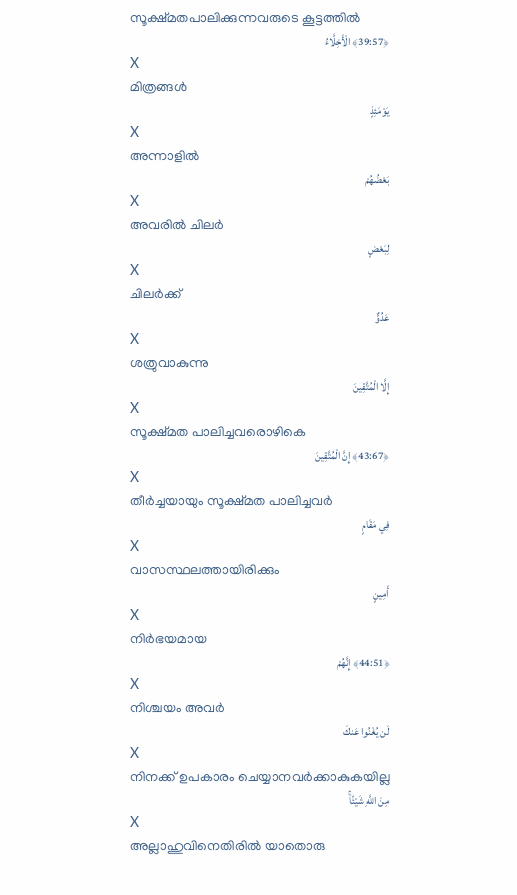സൂക്ഷ്മതപാലിക്കുന്നവരുടെ കൂട്ടത്തില്‍
﴿39:57﴾ الْأَخِلَّاءُ
X
മിത്രങ്ങള്‍
يَوْمَئِذٍ
X
അന്നാളില്‍
بَعْضُهُمْ
X
അവരില്‍ ചിലര്‍
لِبَعْضٍ
X
ചിലര്‍ക്ക്
عَدُوٌّ
X
ശത്രുവാകുന്നു
إِلَّا الْمُتَّقِينَ
X
സൂക്ഷ്മത പാലിച്ചവരൊഴികെ
﴿43:67﴾ إِنَّ الْمُتَّقِينَ
X
തീര്‍ച്ചയായും സൂക്ഷ്മത പാലിച്ചവര്‍
فِي مَقَامٍ
X
വാസസ്ഥലത്തായിരിക്കും
أَمِينٍ
X
നിര്‍ഭയമായ
﴿44:51﴾ إِنَّهُمْ
X
നിശ്ചയം അവര്‍
لَن يُغْنُوا عَنكَ
X
നിനക്ക് ഉപകാരം ചെയ്യാനവര്‍ക്കാകുകയില്ല
مِنَ اللَّهِ شَيْئًاۚ
X
അല്ലാഹുവിനെതിരില്‍ യാതൊരു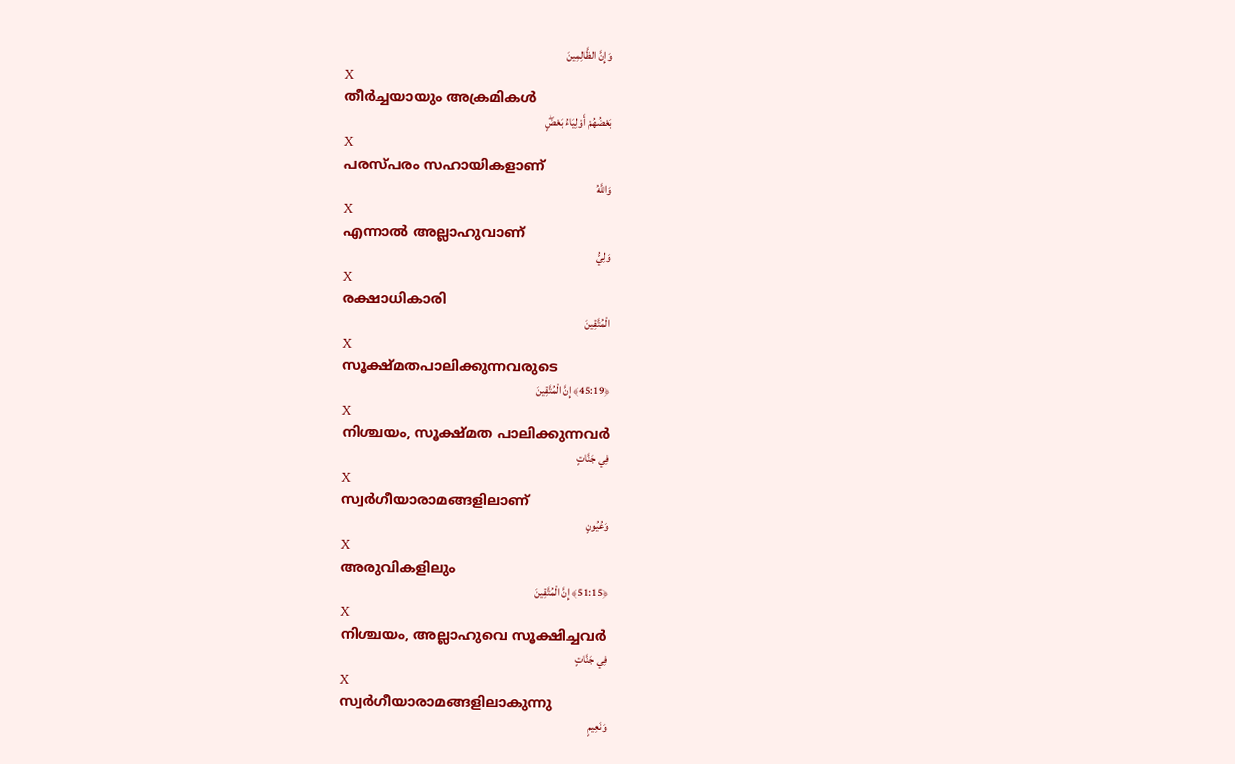وَإِنَّ الظَّالِمِينَ
X
തീര്‍ച്ചയായും അക്രമികള്‍
بَعْضُهُمْ أَوْلِيَاءُ بَعْضٍۖ
X
പരസ്പരം സഹായികളാണ്
وَاللَّهُ
X
എന്നാല്‍ അല്ലാഹുവാണ്
وَلِيُّ
X
രക്ഷാധികാരി
الْمُتَّقِينَ
X
സൂക്ഷ്മതപാലിക്കുന്നവരുടെ
﴿45:19﴾ إِنَّ الْمُتَّقِينَ
X
നിശ്ചയം, സൂക്ഷ്മത പാലിക്കുന്നവര്‍
فِي جَنَّاتٍ
X
സ്വര്‍ഗീയാരാമങ്ങളിലാണ്
وَعُيُونٍ
X
അരുവികളിലും
﴿51:15﴾ إِنَّ الْمُتَّقِينَ
X
നിശ്ചയം, അല്ലാഹുവെ സൂക്ഷിച്ചവര്‍
فِي جَنَّاتٍ
X
സ്വര്‍ഗീയാരാമങ്ങളിലാകുന്നു
وَنَعِيمٍ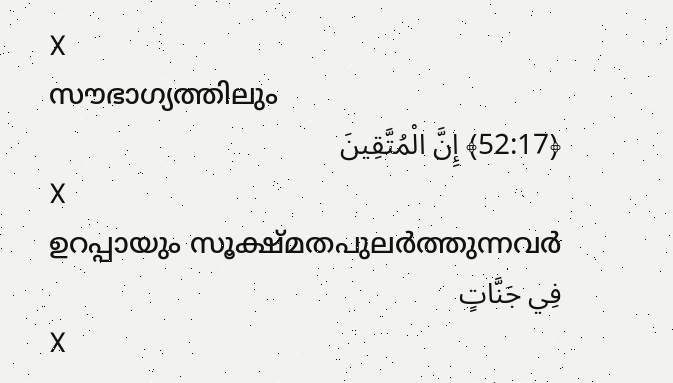X
സൗഭാഗ്യത്തിലും
﴿52:17﴾ إِنَّ الْمُتَّقِينَ
X
ഉറപ്പായും സൂക്ഷ്മതപുലര്‍ത്തുന്നവര്‍
فِي جَنَّاتٍ
X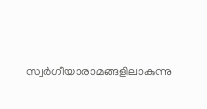സ്വര്‍ഗീയാരാമങ്ങളിലാകുന്നു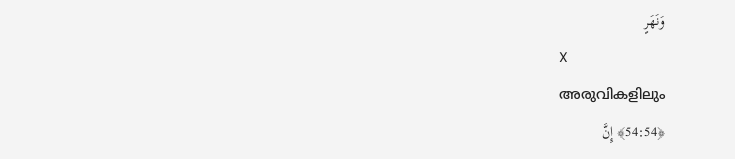وَنَهَرٍ
X
അരുവികളിലും
﴿54:54﴾ إِنَّ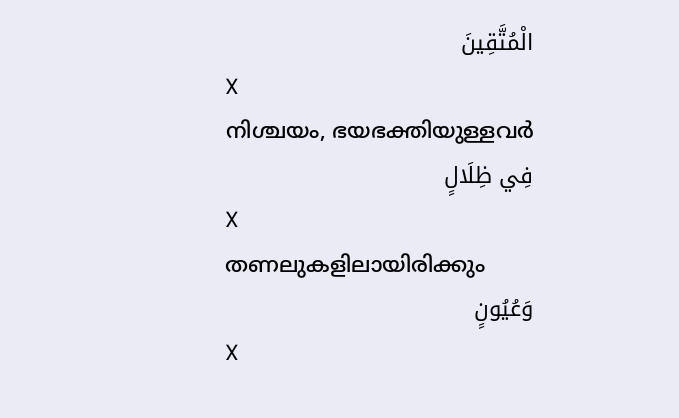الْمُتَّقِينَ
X
നിശ്ചയം, ഭയഭക്തിയുള്ളവര്‍
فِي ظِلَالٍ
X
തണലുകളിലായിരിക്കും
وَعُيُونٍ
X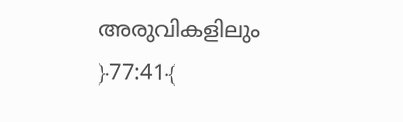അരുവികളിലും
﴿77:41﴾